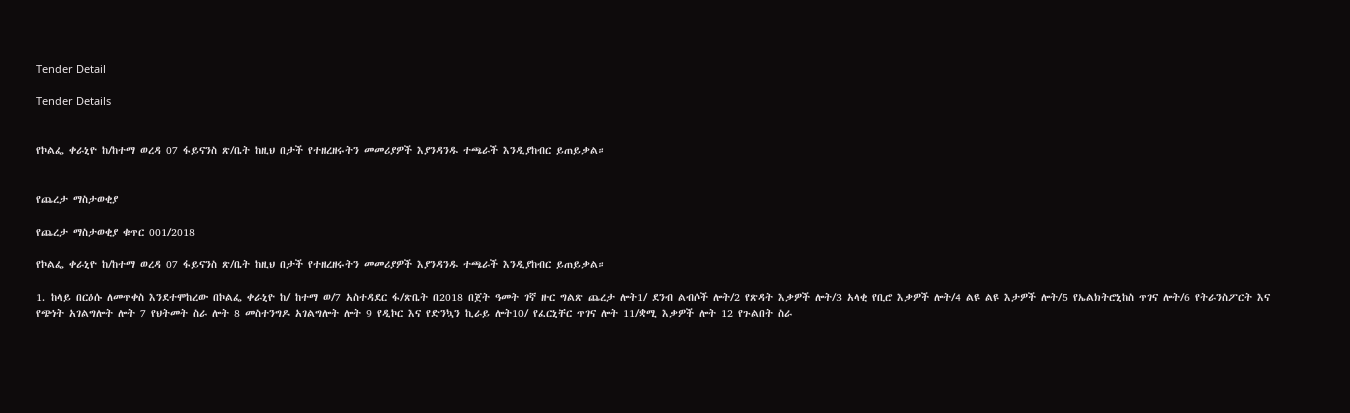Tender Detail

Tender Details


የኮልፌ ቀራኒዮ ከ/ከተማ ወረዳ 07 ፋይናንስ ጽ/ቤት ከዚህ በታች የተዘረዘሩትን መመሪያዎች እያንዳንዱ ተጫራች እንዲያከብር ይጠይቃል።


የጨረታ ማስታወቂያ

የጨረታ ማስታወቂያ ቁጥር 001/2018

የኮልፌ ቀራኒዮ ከ/ከተማ ወረዳ 07 ፋይናንስ ጽ/ቤት ከዚህ በታች የተዘረዘሩትን መመሪያዎች እያንዳንዱ ተጫራች እንዲያከብር ይጠይቃል።

1. ከላይ በርዕሱ ለመጥቀስ እንደተሞከረው በኮልፌ ቀራኒዮ ከ/ ከተማ ወ/7 አስተዳደር ፋ/ጽቤት በ2018 በጀት ዓመት ገኛ ዙር ግልጽ ጨረታ ሎት1/ ደንብ ልብሶች ሎት/2 የጽዳት እቃዎች ሎት/3 አላቂ የቢሮ እቃዎች ሎት/4 ልዩ ልዩ እታዎች ሎት/5 የኤልክትሮኒከስ ጥገና ሎት/6 የትራንስፖርት እና የጭነት አገልግሎት ሎት 7 የህትመት ስራ ሎት 8 መስተንግዶ አገልግሎት ሎት 9 የዲኮር እና የድንኳን ኪራይ ሎት10/ የፈርኒቸር ጥገና ሎት 11/ቋሚ እቃዎች ሎት 12 የጉልበት ስራ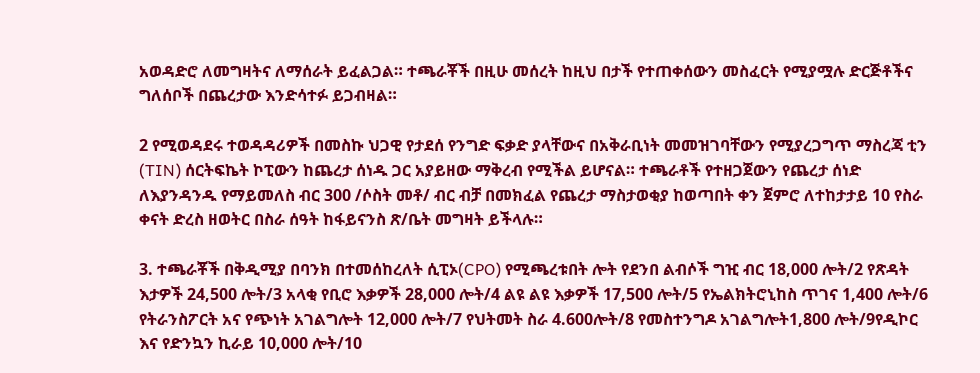አወዳድሮ ለመግዛትና ለማሰራት ይፈልጋል። ተጫራቾች በዚሁ መሰረት ከዚህ በታች የተጠቀሰውን መስፈርት የሚያሟሉ ድርጅቶችና ግለሰቦች በጨረታው እንድሳተፉ ይጋብዛል።

2 የሚወዳደሩ ተወዳዳሪዎች በመስኩ ህጋዊ የታደሰ የንግድ ፍቃድ ያላቸውና በአቅራቢነት መመዝገባቸውን የሚያረጋግጥ ማስረጃ ቲን (TIN) ሰርትፍኬት ኮፒውን ከጨረታ ሰነዱ ጋር አያይዘው ማቅረብ የሚችል ይሆናል። ተጫራቶች የተዘጋጀውን የጨረታ ሰነድ ለእያንዳንዱ የማይመለስ ብር 300 /ሶስት መቶ/ ብር ብቻ በመክፈል የጨረታ ማስታወቂያ ከወጣበት ቀን ጀምሮ ለተከታታይ 10 የስራ ቀናት ድረስ ዘወትር በስራ ሰዓት ከፋይናንስ ጽ/ቤት መግዛት ይችላሉ።

3. ተጫራቾች በቅዲሚያ በባንክ በተመሰከረለት ሲፒኦ(CPO) የሚጫረቱበት ሎት የደንበ ልብሶች ግዢ ብር 18,000 ሎት/2 የጽዳት እታዎች 24,500 ሎት/3 አላቂ የቢሮ እቃዎች 28,000 ሎት/4 ልዩ ልዩ እቃዎች 17,500 ሎት/5 የኤልክትሮኒከስ ጥገና 1,400 ሎት/6 የትራንስፖርት አና የጭነት አገልግሎት 12,000 ሎት/7 የህትመት ስራ 4.600ሎት/8 የመስተንግዶ አገልግሎት1,800 ሎት/9የዲኮር እና የድንኳን ኪራይ 10,000 ሎት/10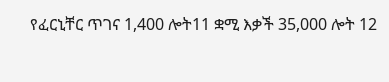የፈርኒቸር ጥገና 1,400 ሎት11 ቋሚ እቃች 35,000 ሎት 12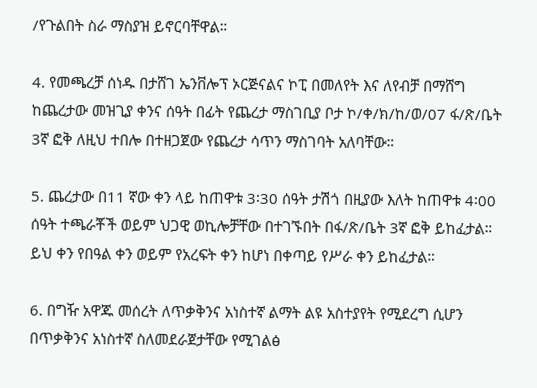/የጉልበት ስራ ማስያዝ ይኖርባቸዋል።

4. የመጫረቻ ሰነዱ በታሸገ ኤንቨሎፕ ኦርጅናልና ኮፒ በመለየት እና ለየብቻ በማሸግ ከጨረታው መዝጊያ ቀንና ሰዓት በፊት የጨረታ ማስገቢያ ቦታ ኮ/ቀ/ክ/ከ/ወ/07 ፋ/ጽ/ቤት 3ኛ ፎቅ ለዚህ ተበሎ በተዘጋጀው የጨረታ ሳጥን ማስገባት አለባቸው።

5. ጨረታው በ11 ኛው ቀን ላይ ከጠዋቱ 3፡30 ሰዓት ታሽጎ በዚያው እለት ከጠዋቱ 4፡00 ሰዓት ተጫራቾች ወይም ህጋዊ ወኪሎቻቸው በተገኙበት በፋ/ጽ/ቤት 3ኛ ፎቅ ይከፈታል። ይህ ቀን የበዓል ቀን ወይም የአረፍት ቀን ከሆነ በቀጣይ የሥራ ቀን ይከፈታል።

6. በግዥ አዋጁ መሰረት ለጥቃቅንና አነስተኛ ልማት ልዩ አስተያየት የሚደረግ ሲሆን በጥቃቅንና አነስተኛ ስለመደራጀታቸው የሚገልፅ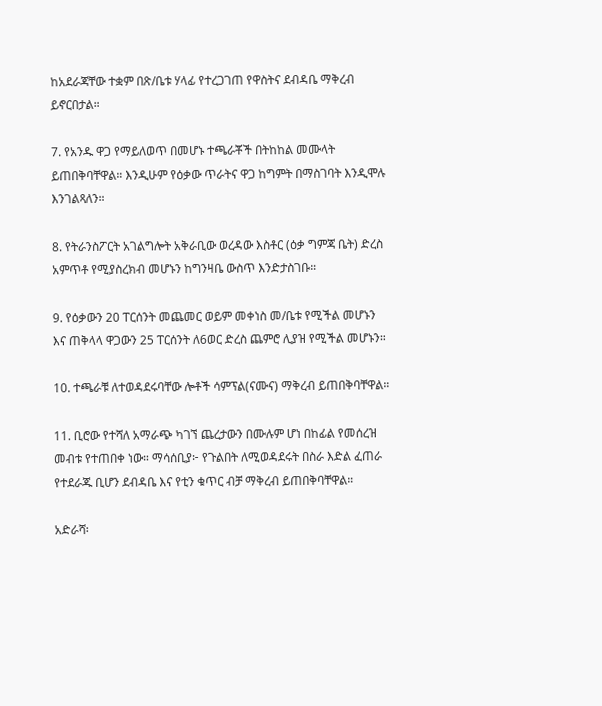ከአደራጃቸው ተቋም በጽ/ቤቱ ሃላፊ የተረጋገጠ የዋስትና ደብዳቤ ማቅረብ ይኖርበታል።

7. የአንዱ ዋጋ የማይለወጥ በመሆኑ ተጫራቾች በትከከል መሙላት ይጠበቅባቸዋል። እንዲሁም የዕቃው ጥራትና ዋጋ ከግምት በማስገባት እንዲሞሉ እንገልጻለን።

8. የትራንስፖርት አገልግሎት አቅራቢው ወረዳው እስቶር (ዕቃ ግምጃ ቤት) ድረስ አምጥቶ የሚያስረክብ መሆኑን ከግንዛቤ ውስጥ እንድታስገቡ።

9. የዕቃውን 20 ፐርሰንት መጨመር ወይም መቀነስ መ/ቤቱ የሚችል መሆኑን እና ጠቅላላ ዋጋውን 25 ፐርሰንት ለ6ወር ድረስ ጨምሮ ሊያዝ የሚችል መሆኑን።

10. ተጫራቹ ለተወዳደሩባቸው ሎቶች ሳምፕል(ናሙና) ማቅረብ ይጠበቅባቸዋል።

11. ቢሮው የተሻለ አማራጭ ካገኘ ጨረታውን በሙሉም ሆነ በከፊል የመሰረዝ መብቱ የተጠበቀ ነው። ማሳሰቢያ፦ የጉልበት ለሚወዳደሩት በስራ እድል ፈጠራ የተደራጁ ቢሆን ደብዳቤ እና የቲን ቁጥር ብቻ ማቅረብ ይጠበቅባቸዋል።

አድራሻ፡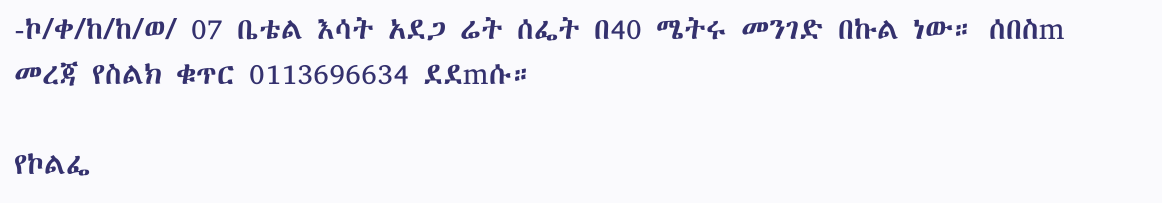-ኮ/ቀ/ከ/ከ/ወ/ 07 ቤቴል እሳት አደጋ ሬት ሰፌት በ40 ሜትሩ መንገድ በኩል ነው። ሰበስm መረጃ የስልክ ቁጥር 0113696634 ደደmሱ።

የኮልፌ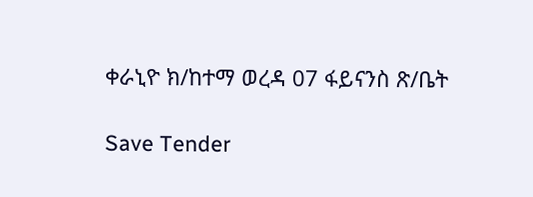ቀራኒዮ ክ/ከተማ ወረዳ 07 ፋይናንስ ጽ/ቤት

Save Tender